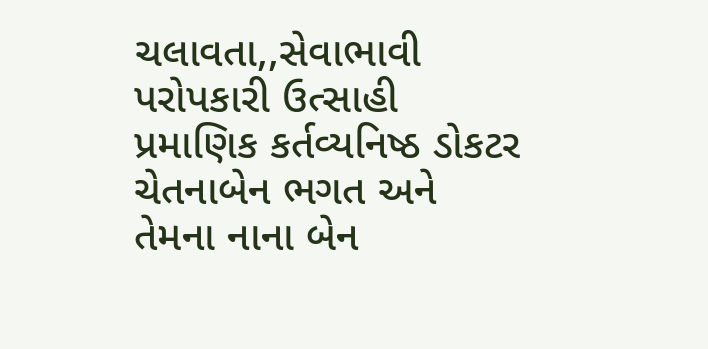ચલાવતા,,સેવાભાવી પરોપકારી ઉત્સાહી પ્રમાણિક કર્તવ્યનિષ્ઠ ડોકટર ચેતનાબેન ભગત અને તેમના નાના બેન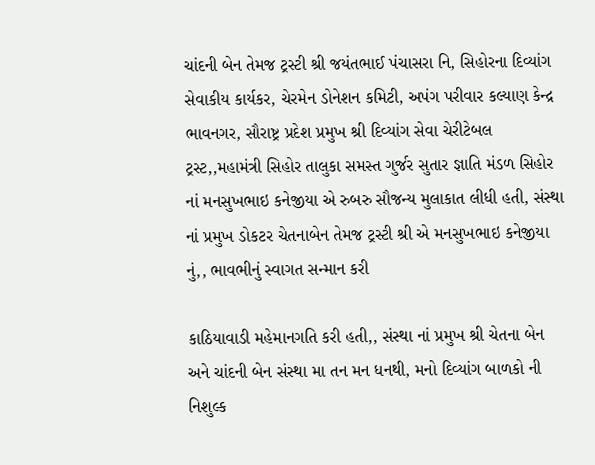ચાંદની બેન તેમજ ટ્રસ્ટી શ્રી જયંતભાઈ પંચાસરા નિ, સિહોરના દિવ્યાંગ સેવાકીય કાર્યકર, ચેરમેન ડોનેશન કમિટી, અપંગ પરીવાર કલ્યાણ કેન્દ્ર ભાવનગર, સૌરાષ્ટ્ર પ્રદેશ પ્રમુખ શ્રી દિવ્યાંગ સેવા ચેરીટેબલ ટ્રસ્ટ,,મહામંત્રી સિહોર તાલુકા સમસ્ત ગુર્જર સુતાર જ્ઞાતિ મંડળ સિહોર નાં મનસુખભાઇ કનેજીયા એ રુબરુ સૌજન્ય મુલાકાત લીધી હતી, સંસ્થા નાં પ્રમુખ ડોકટર ચેતનાબેન તેમજ ટ્રસ્ટી શ્રી એ મનસુખભાઇ કનેજીયા નું,, ભાવભીનું સ્વાગત સન્માન કરી

કાઠિયાવાડી મહેમાનગતિ કરી હતી,, સંસ્થા નાં પ્રમુખ શ્રી ચેતના બેન અને ચાંદની બેન સંસ્થા મા તન મન ધનથી, મનો દિવ્યાંગ બાળકો ની નિશુલ્ક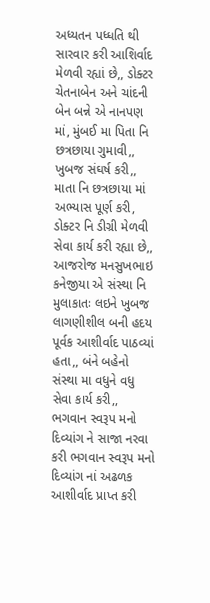અધ્યતન પધ્ધતિ થી સારવાર કરી આશિર્વાદ મેળવી રહ્યાં છે,, ડોક્ટર ચેતનાબેન અને ચાંદની બેન બન્ને એ નાનપણ માં, મુંબઈ મા પિતા નિ છત્રછાયા ગુમાવી,, ખુબજ સંઘર્ષ કરી,, માતા નિ છત્રછાયા માં અભ્યાસ પૂર્ણ કરી, ડોક્ટર નિ ડીગ્રી મેળવી સેવા કાર્ય કરી રહ્યા છે,, આજરોજ મનસુખભાઇ કનેજીયા એ સંસ્થા નિ મુલાકાતઃ લઇને ખુબજ લાગણીશીલ બની હદય પૂર્વક આશીર્વાદ પાઠવ્યાં હતા,, બંને બહેનો સંસ્થા મા વધુને વધુ સેવા કાર્ય કરી,, ભગવાન સ્વરૂપ મનો દિવ્યાંગ ને સાજા નરવા કરી ભગવાન સ્વરૂપ મનો દિવ્યાંગ નાં અઢળક આશીર્વાદ પ્રાપ્ત કરી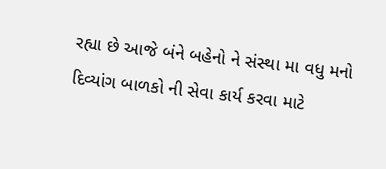રહ્યા છે આજે બંને બહેનો ને સંસ્થા મા વધુ મનો દિવ્યાંગ બાળકો ની સેવા કાર્ય કરવા માટે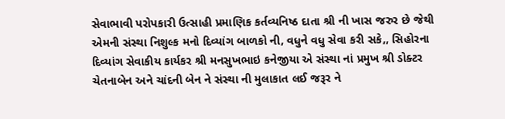સેવાભાવી પરોપકારી ઉત્સાહી પ્રમાણિક કર્તવ્યનિષ્ઠ દાતા શ્રી ની ખાસ જરુર છે જેથી એમની સંસ્થા નિશુલ્ક મનો દિવ્યાંગ બાળકો ની, વધુને વધુ સેવા કરી સકે,, સિહોરના દિવ્યાંગ સેવાકીય કાર્યકર શ્રી મનસુખભાઇ કનેજીયા એ સંસ્થા નાં પ્રમુખ શ્રી ડોક્ટર ચેતનાબેન અને ચાંદની બેન ને સંસ્થા ની મુલાકાત લઈ જરૂર ને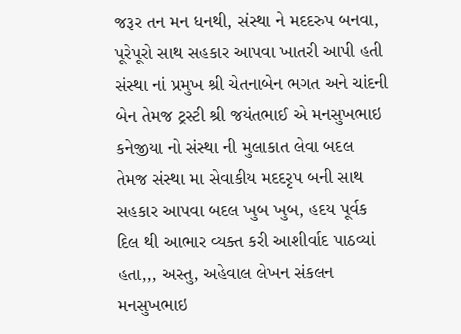જરૂર તન મન ધનથી, સંસ્થા ને મદદરુપ બનવા, પૂરેપૂરો સાથ સહકાર આપવા ખાતરી આપી હતી સંસ્થા નાં પ્રમુખ શ્રી ચેતનાબેન ભગત અને ચાંદની બેન તેમજ ટ્રસ્ટી શ્રી જયંતભાઈ એ મનસુખભાઇ કનેજીયા નો સંસ્થા ની મુલાકાત લેવા બદલ તેમજ સંસ્થા મા સેવાકીય મદદરૃપ બની સાથ સહકાર આપવા બદલ ખુબ ખુબ, હદય પૂર્વક દિલ થી આભાર વ્યક્ત કરી આશીર્વાદ પાઠવ્યાં હતા,,, અસ્તુ, અહેવાલ લેખન સંકલન મનસુખભાઇ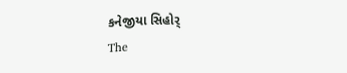કનેજીયા સિહોર્
The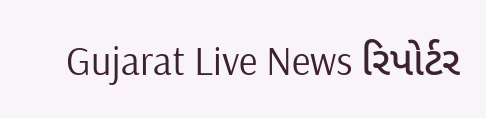Gujarat Live News રિપોર્ટર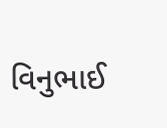વિનુભાઈ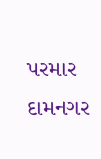પરમાર દામનગર